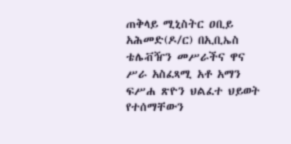ጠቅላይ ሚኒስትር ዐቢይ አሕመድ(ዶ/ር) በኢቢኤስ ቴሌቭዥን መሥራችና ዋና ሥራ አስፈጻሚ አቶ አማን ፍሥሐ ጽዮን ህልፈተ ህይወት የተሰማቸውን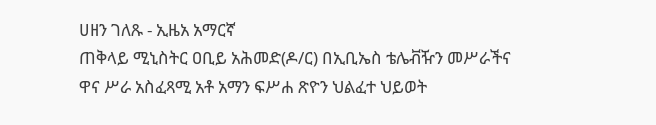ሀዘን ገለጹ - ኢዜአ አማርኛ
ጠቅላይ ሚኒስትር ዐቢይ አሕመድ(ዶ/ር) በኢቢኤስ ቴሌቭዥን መሥራችና ዋና ሥራ አስፈጻሚ አቶ አማን ፍሥሐ ጽዮን ህልፈተ ህይወት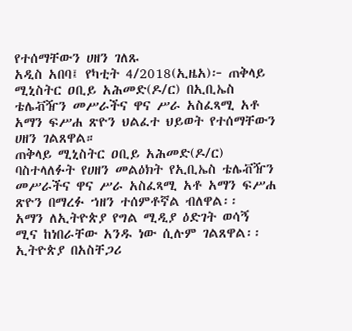የተሰማቸውን ሀዘን ገለጹ
አዲስ አበባ፤ የካቲት 4/2018(ኢዜአ)፦ ጠቅላይ ሚኒስትር ዐቢይ አሕመድ(ዶ/ር) በኢቢኤስ ቴሌቭዥን መሥራችና ዋና ሥራ አስፈጻሚ አቶ አማን ፍሥሐ ጽዮን ህልፈተ ህይወት የተሰማቸውን ሀዘን ገልጸዋል።
ጠቅላይ ሚኒስትር ዐቢይ አሕመድ(ዶ/ር) ባስተላለፉት የሀዘን መልዕክት የኢቢኤስ ቴሌቭዥን መሥራችና ዋና ሥራ አስፈጻሚ አቶ አማን ፍሥሐ ጽዮን በማረፉ ኀዘን ተሰምቶኛል ብለዋል፡፡
አማን ለኢትዮጵያ የግል ሚዲያ ዕድገት ወሳኝ ሚና ከነበራቸው አንዱ ነው ሲሉም ገልጸዋል፡፡
ኢትዮጵያ በአስቸጋሪ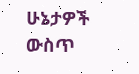ሁኔታዎች ውስጥ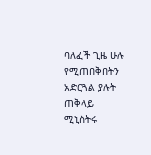ባለፈች ጊዜ ሁሉ የሚጠበቅበትን አድርጓል ያሉት ጠቅላይ ሚኒስትሩ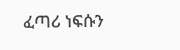ፈጣሪ ነፍሱን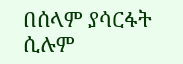በሰላም ያሳርፋት ሲሉም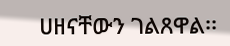ሀዘናቸውን ገልጸዋል፡፡